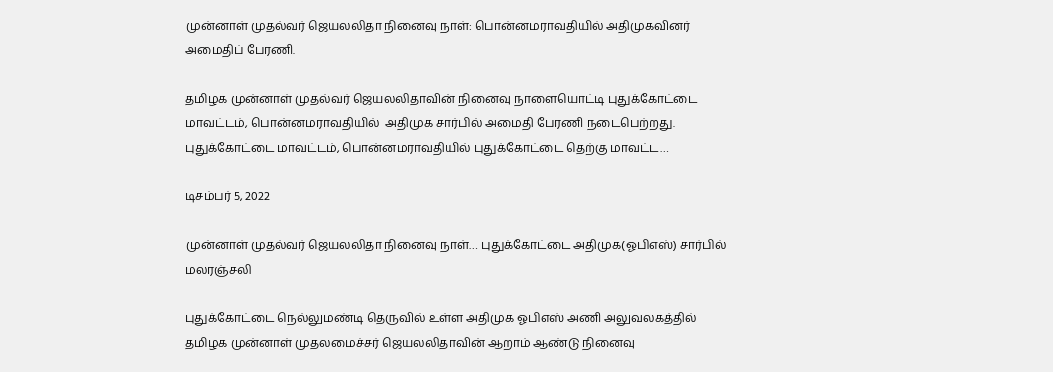முன்னாள் முதல்வர் ஜெயலலிதா நினைவு நாள்: பொன்னமராவதியில் அதிமுகவினர் அமைதிப் பேரணி.

தமிழக முன்னாள் முதல்வர் ஜெயலலிதாவின் நினைவு நாளையொட்டி புதுக்கோட்டை மாவட்டம், பொன்னமராவதியில்  அதிமுக சார்பில் அமைதி பேரணி நடைபெற்றது. புதுக்கோட்டை மாவட்டம், பொன்னமராவதியில் புதுக்கோட்டை தெற்கு மாவட்ட…

டிசம்பர் 5, 2022

முன்னாள் முதல்வர் ஜெயலலிதா நினைவு நாள்… புதுக்கோட்டை அதிமுக(ஓபிஎஸ்) சார்பில் மலரஞ்சலி

புதுக்கோட்டை நெல்லுமண்டி தெருவில் உள்ள அதிமுக ஓபிஎஸ் அணி அலுவலகத்தில் தமிழக முன்னாள் முதலமைச்சர் ஜெயலலிதாவின் ஆறாம் ஆண்டு நினைவு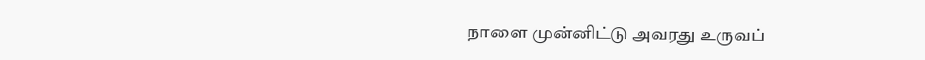நாளை முன்னிட்டு அவரது உருவப்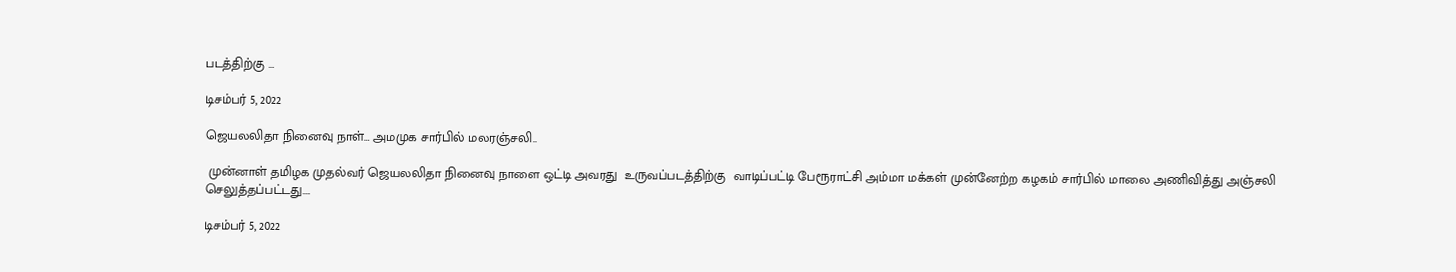படத்திற்கு …

டிசம்பர் 5, 2022

ஜெயலலிதா நினைவு நாள்… அமமுக சார்பில் மலரஞ்சலி..

 முன்னாள் தமிழக முதல்வர் ஜெயலலிதா நினைவு நாளை ஒட்டி அவரது  உருவப்படத்திற்கு  வாடிப்பட்டி பேரூராட்சி அம்மா மக்கள் முன்னேற்ற கழகம் சார்பில் மாலை அணிவித்து அஞ்சலி செலுத்தப்பட்டது.…

டிசம்பர் 5, 2022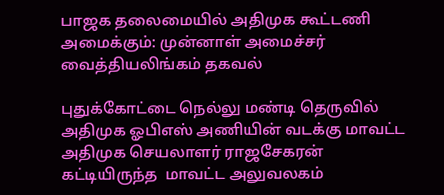பாஜக தலைமையில் அதிமுக கூட்டணி அமைக்கும்: முன்னாள் அமைச்சர் வைத்தியலிங்கம் தகவல்

புதுக்கோட்டை நெல்லு மண்டி தெருவில் அதிமுக ஓபிஎஸ் அணியின் வடக்கு மாவட்ட அதிமுக செயலாளர் ராஜசேகரன்  கட்டியிருந்த  மாவட்ட அலுவலகம்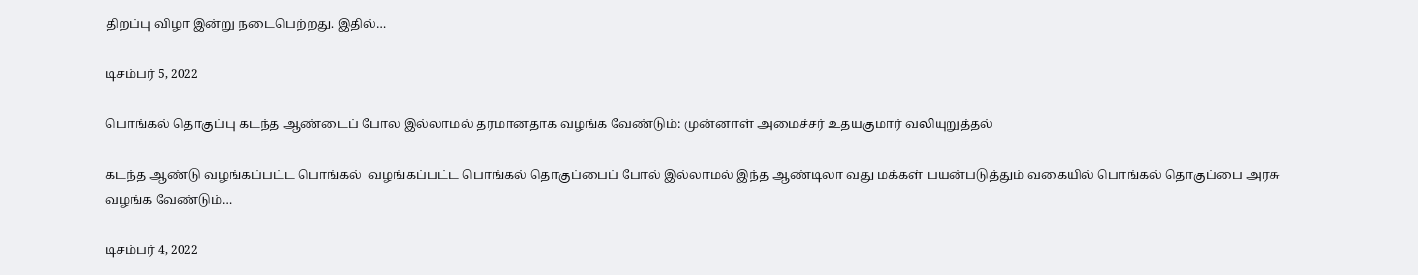திறப்பு விழா இன்று நடைபெற்றது. இதில்…

டிசம்பர் 5, 2022

பொங்கல் தொகுப்பு கடந்த ஆண்டைப் போல இல்லாமல் தரமானதாக வழங்க வேண்டும்: முன்னாள் அமைச்சர் உதயகுமார் வலியுறுத்தல்

கடந்த ஆண்டு வழங்கப்பட்ட பொங்கல்  வழங்கப்பட்ட பொங்கல் தொகுப்பைப் போல் இல்லாமல் இந்த ஆண்டிலா வது மக்கள் பயன்படுத்தும் வகையில் பொங்கல் தொகுப்பை அரசு வழங்க வேண்டும்…

டிசம்பர் 4, 2022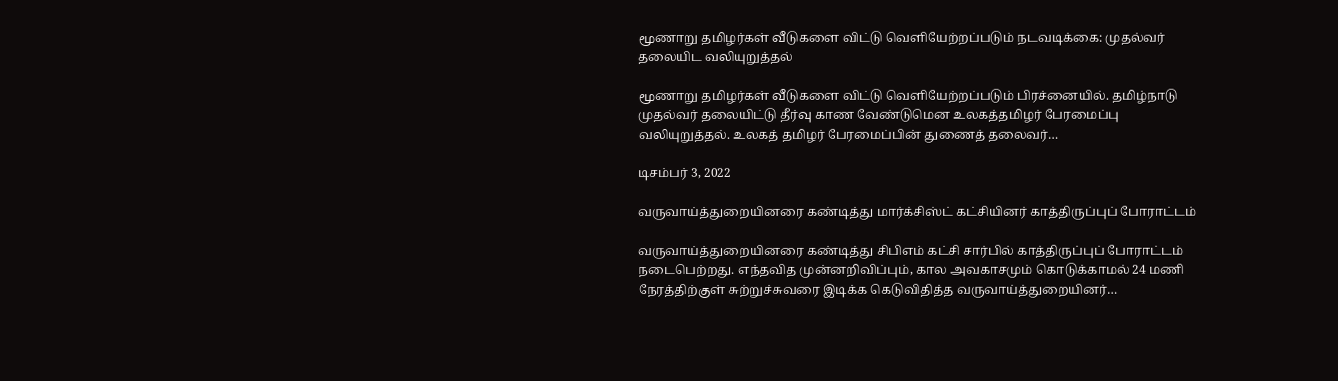மூணாறு தமிழர்கள் வீடுகளை விட்டு வெளியேற்றப்படும் நடவடிக்கை: முதல்வர் தலையிட வலியுறுத்தல்

மூணாறு தமிழர்கள் வீடுகளை விட்டு வெளியேற்றப்படும் பிரச்னையில். தமிழ்நாடு முதல்வர் தலையிட்டு தீர்வு காண வேண்டுமென உலகத்தமிழர் பேரமைப்பு வலியுறுத்தல். உலகத் தமிழர் பேரமைப்பின் துணைத் தலைவர்…

டிசம்பர் 3, 2022

வருவாய்த்துறையினரை கண்டித்து மார்க்சிஸ்ட் கட்சியினர் காத்திருப்புப் போராட்டம்

வருவாய்த்துறையினரை கண்டித்து சிபிஎம் கட்சி சார்பில் காத்திருப்புப் போராட்டம் நடைபெற்றது. எந்தவித முன்னறிவிப்பும், கால அவகாசமும் கொடுக்காமல் 24 மணி நேரத்திற்குள் சுற்றுச்சுவரை இடிக்க கெடுவிதித்த வருவாய்த்துறையினர்…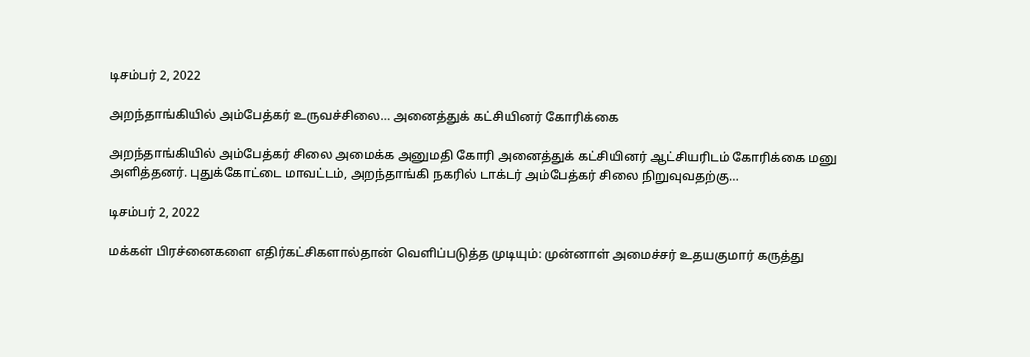டிசம்பர் 2, 2022

அறந்தாங்கியில் அம்பேத்கர் உருவச்சிலை… அனைத்துக் கட்சியினர் கோரிக்கை

அறந்தாங்கியில் அம்பேத்கர் சிலை அமைக்க அனுமதி கோரி அனைத்துக் கட்சியினர் ஆட்சியரிடம் கோரிக்கை மனு அளித்தனர். புதுக்கோட்டை மாவட்டம், அறந்தாங்கி நகரில் டாக்டர் அம்பேத்கர் சிலை நிறுவுவதற்கு…

டிசம்பர் 2, 2022

மக்கள் பிரச்னைகளை எதிர்கட்சிகளால்தான் வெளிப்படுத்த முடியும்: முன்னாள் அமைச்சர் உதயகுமார் கருத்து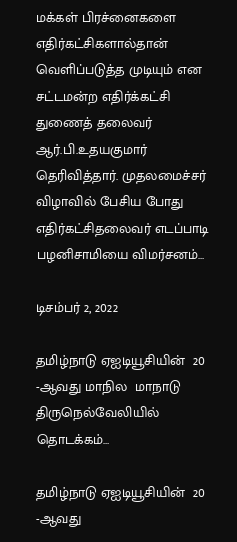மக்கள் பிரச்னைகளை எதிர்கட்சிகளால்தான் வெளிப்படுத்த முடியும் என சட்டமன்ற எதிர்க்கட்சி துணைத் தலைவர் ஆர்.பி.உதயகுமார் தெரிவித்தார். முதலமைச்சர் விழாவில் பேசிய போது எதிர்கட்சிதலைவர் எடப்பாடி பழனிசாமியை விமர்சனம்…

டிசம்பர் 2, 2022

தமிழ்நாடு ஏஐடியூசியின்  20 -ஆவது மாநில  மாநாடு திருநெல்வேலியில் தொடக்கம்…

தமிழ்நாடு ஏஐடியூசியின்  20 -ஆவது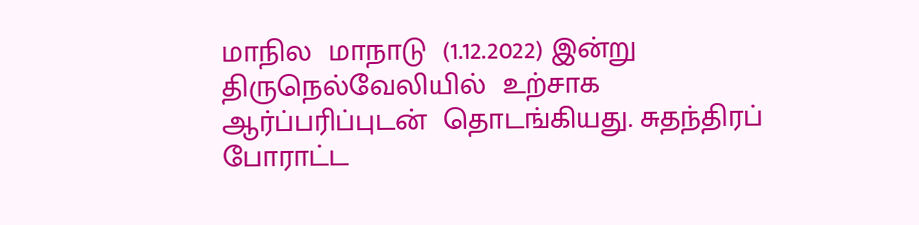மாநில  மாநாடு  (1.12.2022) இன்று திருநெல்வேலியில்  உற்சாக ஆர்ப்பரிப்புடன்  தொடங்கியது. சுதந்திரப் போராட்ட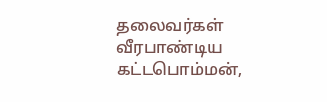தலைவர்கள் வீரபாண்டிய கட்டபொம்மன்,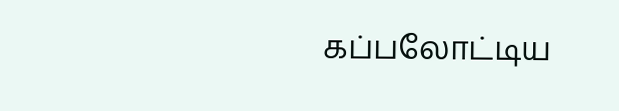கப்பலோட்டிய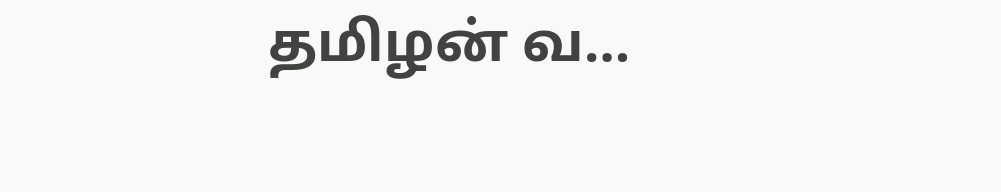தமிழன் வ…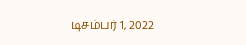டிசம்பர் 1, 2022